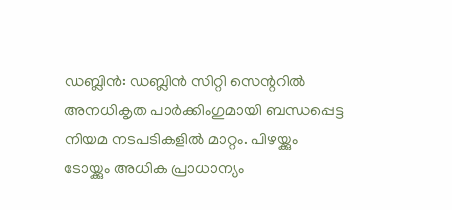ഡബ്ലിൻ: ഡബ്ലിൻ സിറ്റി സെന്ററിൽ അനധികൃത പാർക്കിംഗുമായി ബന്ധപ്പെട്ട നിയമ നടപടികളിൽ മാറ്റം. പിഴയ്ക്കും ടോയ്ക്കും അധിക പ്രാധാന്യം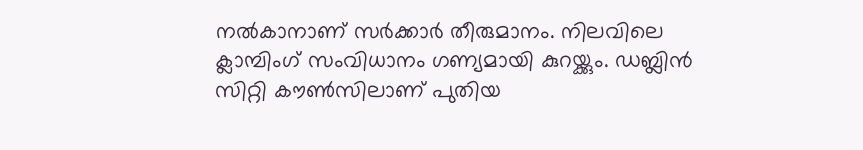നൽകാനാണ് സർക്കാർ തീരുമാനം. നിലവിലെ ക്ലാമ്പിംഗ് സംവിധാനം ഗണ്യമായി കുറയ്ക്കും. ഡബ്ലിൻ സിറ്റി കൗൺസിലാണ് പുതിയ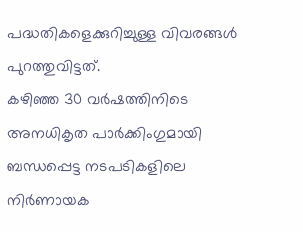പദ്ധതികളെക്കുറിച്ചുള്ള വിവരങ്ങൾ പുറത്തുവിട്ടത്.
കഴിഞ്ഞ 30 വർഷത്തിനിടെ അനധികൃത പാർക്കിംഗുമായി ബന്ധപ്പെട്ട നടപടികളിലെ നിർണായക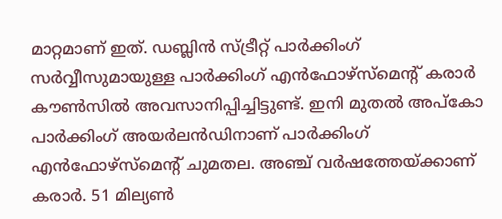മാറ്റമാണ് ഇത്. ഡബ്ലിൻ സ്ട്രീറ്റ് പാർക്കിംഗ് സർവ്വീസുമായുള്ള പാർക്കിംഗ് എൻഫോഴ്സ്മെന്റ് കരാർ കൗൺസിൽ അവസാനിപ്പിച്ചിട്ടുണ്ട്. ഇനി മുതൽ അപ്കോ പാർക്കിംഗ് അയർലൻഡിനാണ് പാർക്കിംഗ് എൻഫോഴ്സ്മെന്റ് ചുമതല. അഞ്ച് വർഷത്തേയ്ക്കാണ് കരാർ. 51 മില്യൺ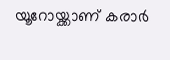യൂറോയ്ക്കാണ് കരാർ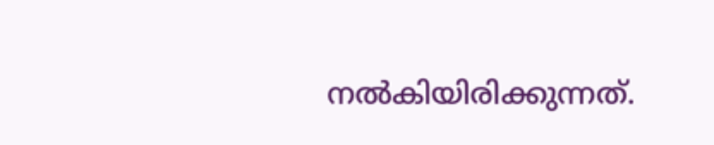നൽകിയിരിക്കുന്നത്.